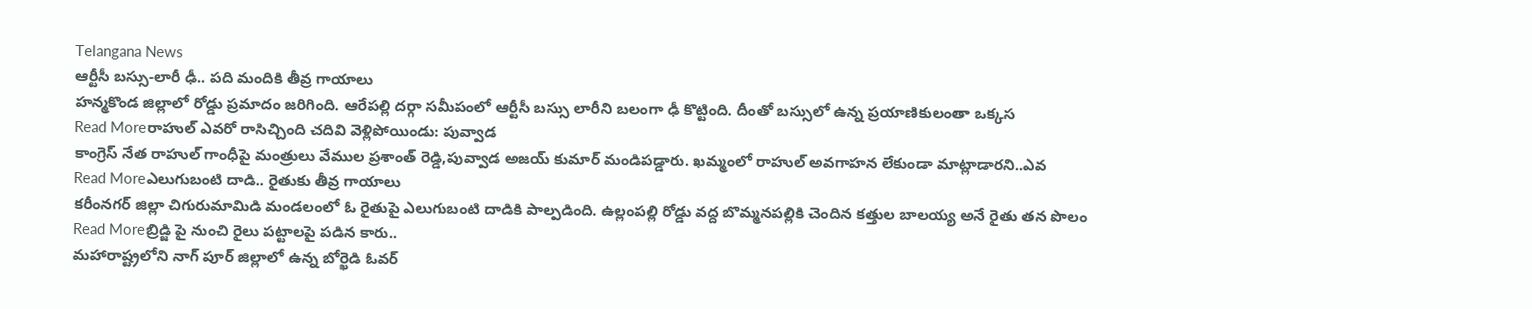Telangana News
ఆర్టీసీ బస్సు-లారీ ఢీ.. పది మందికి తీవ్ర గాయాలు
హన్మకొండ జిల్లాలో రోడ్డు ప్రమాదం జరిగింది. ఆరేపల్లి దర్గా సమీపంలో ఆర్టీసీ బస్సు లారీని బలంగా ఢీ కొట్టింది. దీంతో బస్సులో ఉన్న ప్రయాణికులంతా ఒక్కస
Read Moreరాహుల్ ఎవరో రాసిచ్చింది చదివి వెళ్లిపోయిండు: పువ్వాడ
కాంగ్రెస్ నేత రాహుల్ గాంధీపై మంత్రులు వేముల ప్రశాంత్ రెడ్డి,పువ్వాడ అజయ్ కుమార్ మండిపడ్డారు. ఖమ్మంలో రాహుల్ అవగాహన లేకుండా మాట్లాడారని..ఎవ
Read Moreఎలుగుబంటి దాడి.. రైతుకు తీవ్ర గాయాలు
కరీంనగర్ జిల్లా చిగురుమామిడి మండలంలో ఓ రైతుపై ఎలుగుబంటి దాడికి పాల్పడింది. ఉల్లంపల్లి రోడ్డు వద్ద బొమ్మనపల్లికి చెందిన కత్తుల బాలయ్య అనే రైతు తన పొలం
Read Moreబ్రిడ్జి పై నుంచి రైలు పట్టాలపై పడిన కారు..
మహారాష్ట్రలోని నాగ్ పూర్ జిల్లాలో ఉన్న బోర్ఖెడి ఓవర్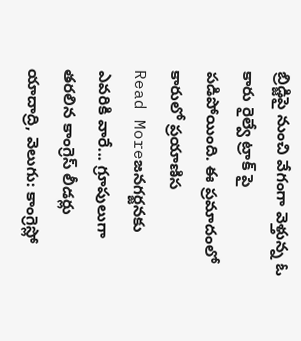బ్రిడ్జిపై నుంచి వేగంగా వెళ్తున్న ఓ కారు రైల్వే ట్రాక్ పై పడిపోయింది. ఈ ప్రమాదంలో కారులో ప్రయాణిస
Read Moreజనగర్జనకు ఎవరికి వారే... గ్రూపులుగా తరలిన కాంగ్రెస్ లీడర్లు
యాదాద్రి, వెలుగు: కాంగ్రెస్లో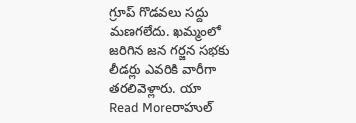గ్రూప్ గొడవలు సద్దు మణగలేదు. ఖమ్మంలో జరిగిన జన గర్జన సభకు లీడర్లు ఎవరికి వారీగా తరలివెళ్లారు. యా
Read Moreరాహుల్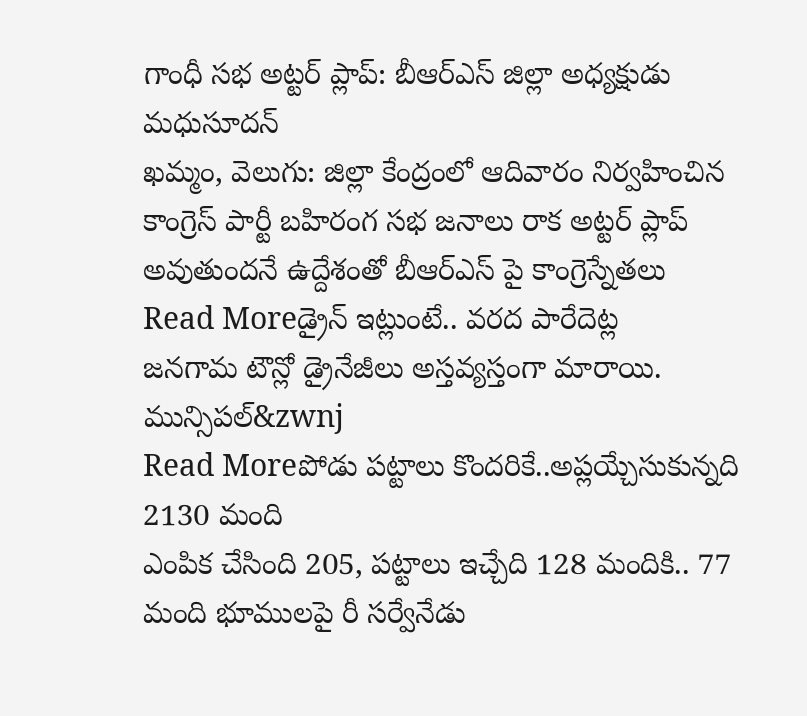గాంధీ సభ అట్టర్ ప్లాప్: బీఆర్ఎస్ జిల్లా అధ్యక్షుడు మధుసూదన్
ఖమ్మం, వెలుగు: జిల్లా కేంద్రంలో ఆదివారం నిర్వహించిన కాంగ్రెస్ పార్టీ బహిరంగ సభ జనాలు రాక అట్టర్ ప్లాప్ అవుతుందనే ఉద్దేశంతో బీఆర్ఎస్ పై కాంగ్రెస్నేతలు
Read Moreడ్రైన్ ఇట్లుంటే.. వరద పారేదెట్ల
జనగామ టౌన్లో డ్రైనేజీలు అస్తవ్యస్తంగా మారాయి. మున్సిపల్&zwnj
Read Moreపోడు పట్టాలు కొందరికే..అప్లయ్చేసుకున్నది 2130 మంది
ఎంపిక చేసింది 205, పట్టాలు ఇచ్చేది 128 మందికి.. 77 మంది భూములపై రీ సర్వేనేడు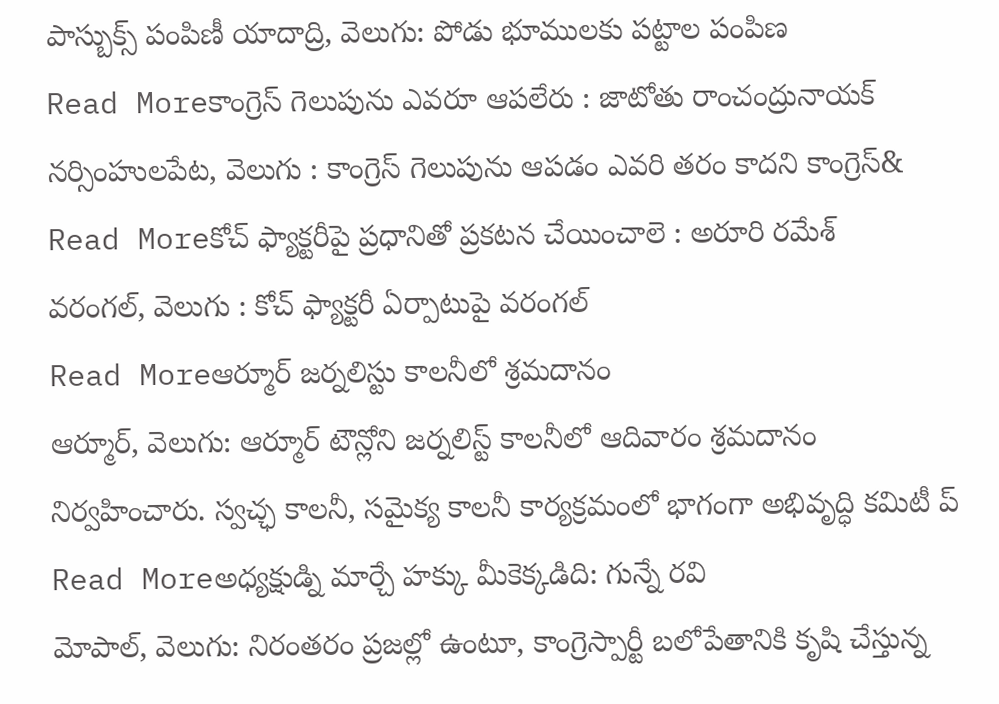పాస్బుక్స్ పంపిణీ యాదాద్రి, వెలుగు: పోడు భూములకు పట్టాల పంపిణ
Read Moreకాంగ్రెస్ గెలుపును ఎవరూ ఆపలేరు : జాటోతు రాంచంద్రునాయక్
నర్సింహులపేట, వెలుగు : కాంగ్రెస్ గెలుపును ఆపడం ఎవరి తరం కాదని కాంగ్రెస్&
Read Moreకోచ్ ఫ్యాక్టరీపై ప్రధానితో ప్రకటన చేయించాలె : అరూరి రమేశ్
వరంగల్, వెలుగు : కోచ్ ఫ్యాక్టరీ ఏర్పాటుపై వరంగల్
Read Moreఆర్మూర్ జర్నలిస్టు కాలనీలో శ్రమదానం
ఆర్మూర్, వెలుగు: ఆర్మూర్ టౌన్లోని జర్నలిస్ట్ కాలనీలో ఆదివారం శ్రమదానం నిర్వహించారు. స్వచ్ఛ కాలనీ, సమైక్య కాలనీ కార్యక్రమంలో భాగంగా అభివృద్ధి కమిటీ ప్
Read Moreఅధ్యక్షుడ్ని మార్చే హక్కు మీకెక్కడిది: గున్నే రవి
మోపాల్, వెలుగు: నిరంతరం ప్రజల్లో ఉంటూ, కాంగ్రెస్పార్టీ బలోపేతానికి కృషి చేస్తున్న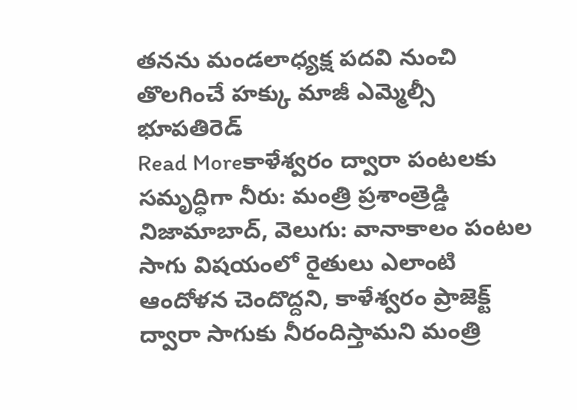తనను మండలాధ్యక్ష పదవి నుంచి తొలగించే హక్కు మాజీ ఎమ్మెల్సీ భూపతిరెడ్
Read Moreకాళేశ్వరం ద్వారా పంటలకు సమృద్ధిగా నీరు: మంత్రి ప్రశాంత్రెడ్డి
నిజామాబాద్, వెలుగు: వానాకాలం పంటల సాగు విషయంలో రైతులు ఎలాంటి ఆందోళన చెందొద్దని, కాళేశ్వరం ప్రాజెక్ట్ ద్వారా సాగుకు నీరందిస్తామని మంత్రి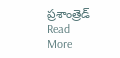ప్రశాంత్రెడ్
Read More